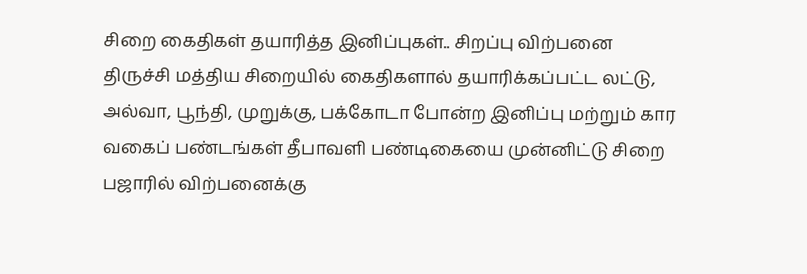சிறை கைதிகள் தயாரித்த இனிப்புகள்.. சிறப்பு விற்பனை
திருச்சி மத்திய சிறையில் கைதிகளால் தயாரிக்கப்பட்ட லட்டு, அல்வா, பூந்தி, முறுக்கு, பக்கோடா போன்ற இனிப்பு மற்றும் கார வகைப் பண்டங்கள் தீபாவளி பண்டிகையை முன்னிட்டு சிறை பஜாரில் விற்பனைக்கு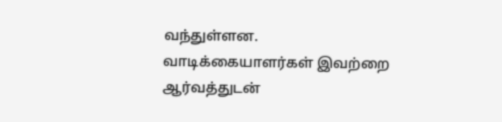வந்துள்ளன. வாடிக்கையாளர்கள் இவற்றை ஆர்வத்துடன்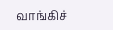வாங்கிச்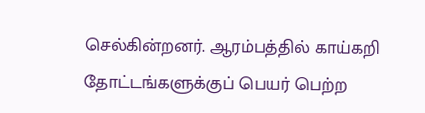செல்கின்றனர். ஆரம்பத்தில் காய்கறி தோட்டங்களுக்குப் பெயர் பெற்ற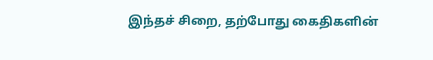இந்தச் சிறை, தற்போது கைதிகளின்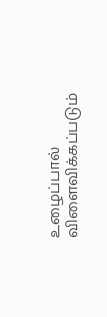உழைப்பால் விளைவிக்கப்படும்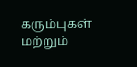கரும்புகள் மற்றும்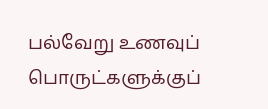பல்வேறு உணவுப் பொருட்களுக்குப்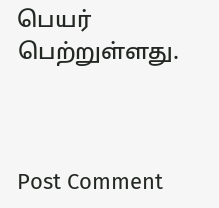பெயர் பெற்றுள்ளது.



Post Comment